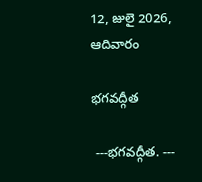12, జులై 2026, ఆదివారం

భగవద్గీత

 ---భగవద్గీత. ---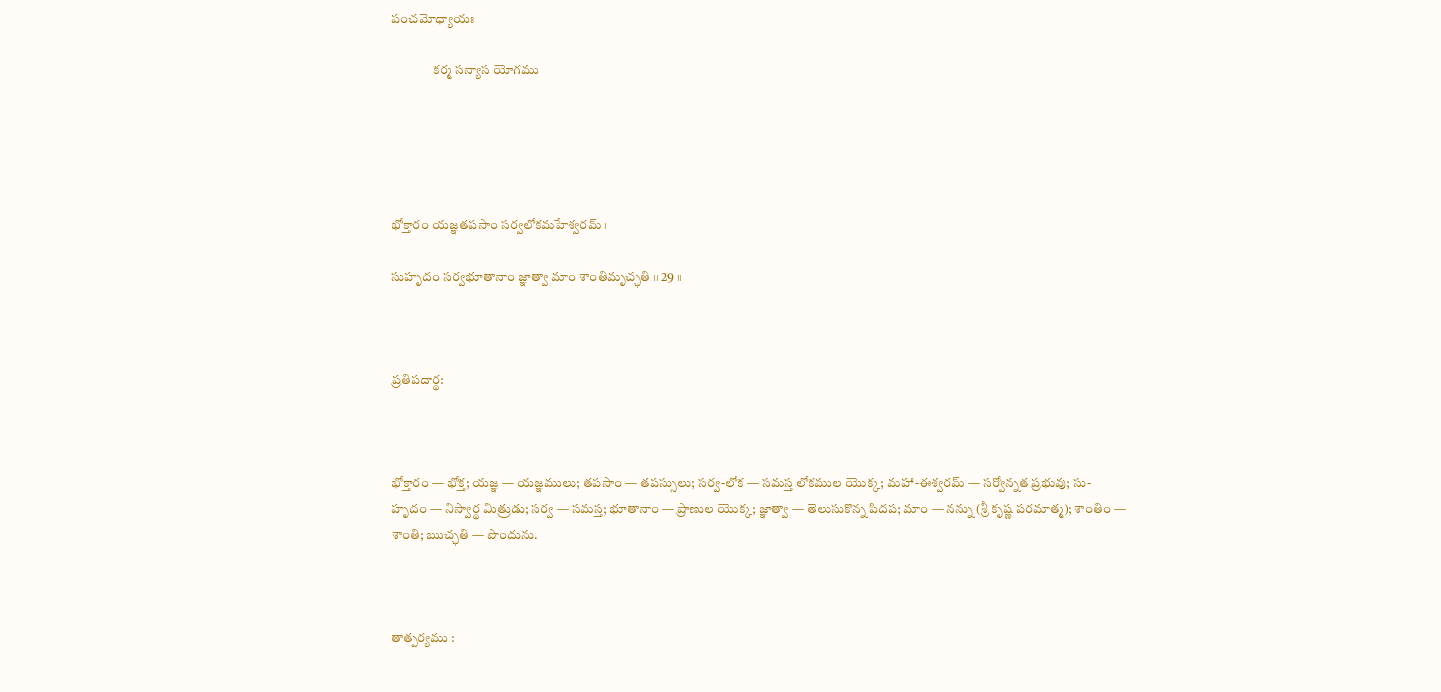పంచమోధ్యాయః

                కర్మ సన్యాస యోగము





భోక్తారం యజ్ఞతపసాం సర్వలోకమహేశ్వరమ్ ।

సుహృదం సర్వభూతానాం జ్ఞాత్వా మాం శాంతిమృచ్ఛతి ।। 29 ।।



ప్రతిపదార్థ:



భోక్తారం — భోక్త; యజ్ఞ — యజ్ఞములు; తపసాం — తపస్సులు; సర్వ-లోక — సమస్త లోకముల యొక్క; మహా-ఈశ్వరమ్ — సర్వోన్నత ప్రభువు; సు-హృదం — నిస్వార్థ మిత్రుడు; సర్వ — సమస్త; భూతానాం — ప్రాణుల యొక్క; జ్ఞాత్వా — తెలుసుకొన్న పిదప; మాం — నన్ను (శ్రీ కృష్ణ పరమాత్మ); శాంతిం — శాంతి; ఋచ్ఛతి — పొందును.



తాత్పర్యము :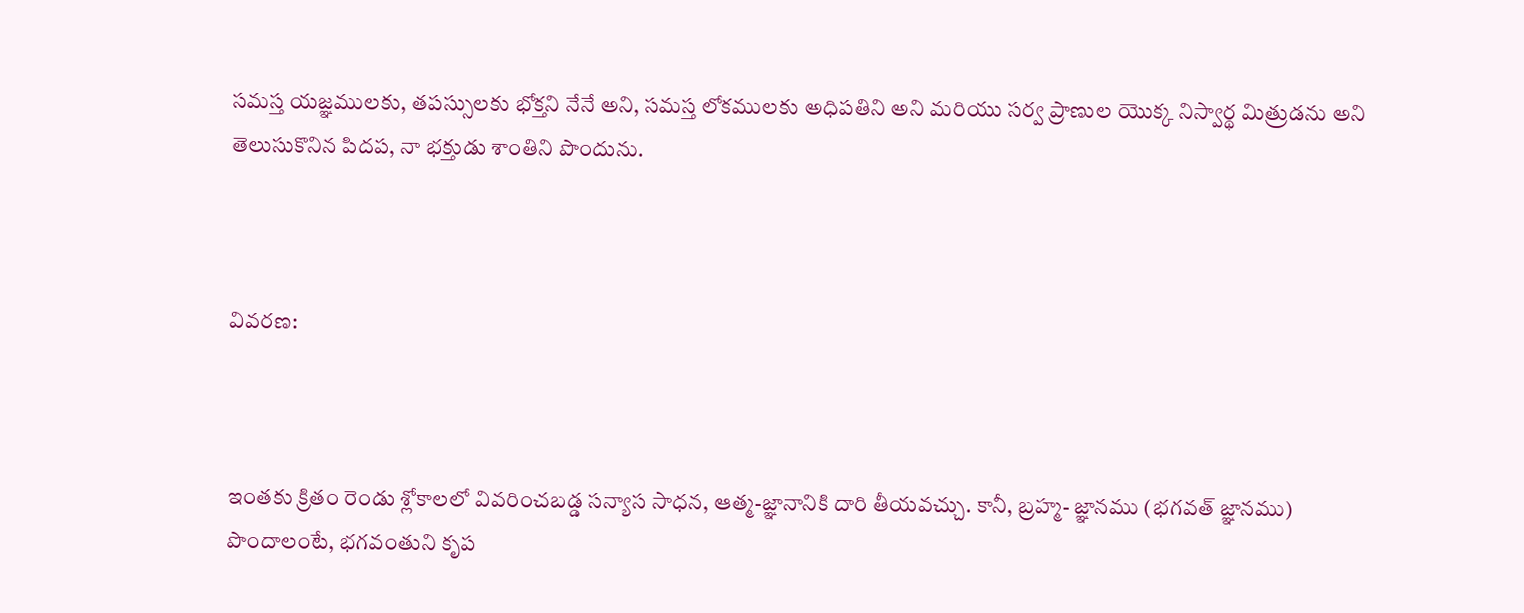సమస్త యజ్ఞములకు, తపస్సులకు భోక్తని నేనే అని, సమస్త లోకములకు అధిపతిని అని మరియు సర్వ ప్రాణుల యొక్క నిస్వార్థ మిత్రుడను అని తెలుసుకొనిన పిదప, నా భక్తుడు శాంతిని పొందును.



వివరణ:



ఇంతకు క్రితం రెండు శ్లోకాలలో వివరించబడ్డ సన్యాస సాధన, ఆత్మ-జ్ఞానానికి దారి తీయవచ్చు. కానీ, బ్రహ్మ- జ్ఞానము (భగవత్ జ్ఞానము) పొందాలంటే, భగవంతుని కృప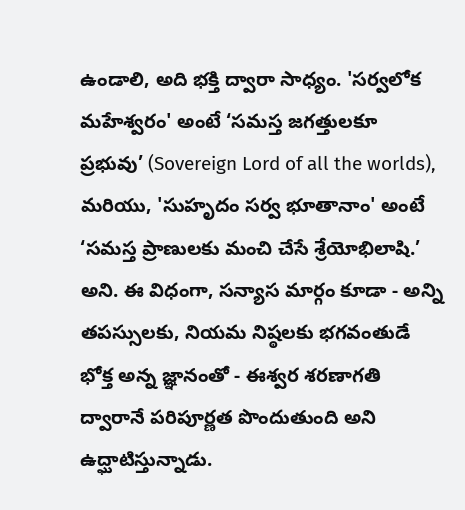ఉండాలి, అది భక్తి ద్వారా సాధ్యం. 'సర్వలోక మహేశ్వరం' అంటే ‘సమస్త జగత్తులకూ ప్రభువు’ (Sovereign Lord of all the worlds), మరియు, 'సుహృదం సర్వ భూతానాం' అంటే ‘సమస్త ప్రాణులకు మంచి చేసే శ్రేయోభిలాషి.’ అని. ఈ విధంగా, సన్యాస మార్గం కూడా - అన్ని తపస్సులకు, నియమ నిష్ఠలకు భగవంతుడే భోక్త అన్న జ్ఞానంతో - ఈశ్వర శరణాగతి ద్వారానే పరిపూర్ణత పొందుతుంది అని ఉద్ఘాటిస్తున్నాడు.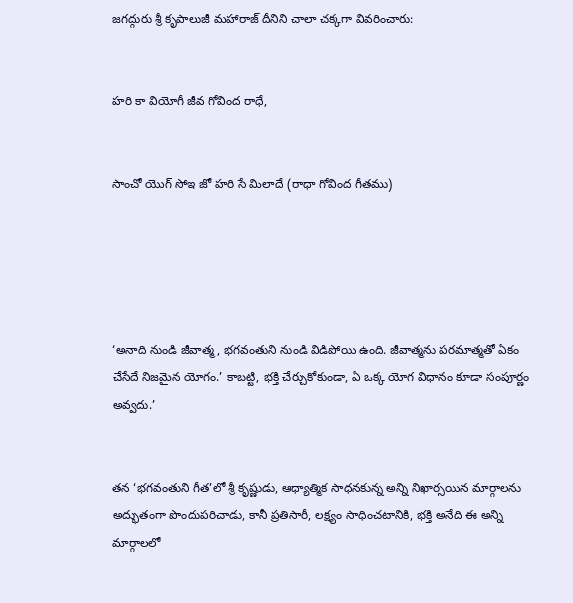జగద్గురు శ్రీ కృపాలుజీ మహారాజ్ దీనిని చాలా చక్కగా వివరించారు:


హరి కా వియోగీ జీవ గోవింద రాధే,


సాంచో యొగ్ సోఇ జో హరి సే మిలాదే (రాధా గోవింద గీతము)





‘అనాది నుండి జీవాత్మ, భగవంతుని నుండి విడిపోయి ఉంది. జీవాత్మను పరమాత్మతో ఏకం చేసేదే నిజమైన యోగం.’ కాబట్టి, భక్తి చేర్చుకోకుండా, ఏ ఒక్క యోగ విధానం కూడా సంపూర్ణం అవ్వదు.’


తన ‘భగవంతుని గీత’లో శ్రీ కృష్ణుడు, ఆధ్యాత్మిక సాధనకున్న అన్ని నిఖార్సయిన మార్గాలను అద్భుతంగా పొందుపరిచాడు, కానీ ప్రతిసారీ, లక్ష్యం సాధించటానికి, భక్తి అనేది ఈ అన్ని మార్గాలలో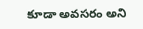కూడా అవసరం అని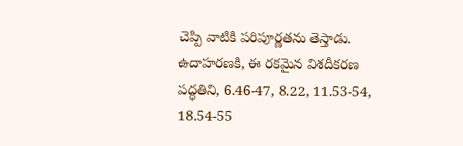చెప్పి వాటికి పరిపూర్ణతను తెస్తాడు. ఉదాహరణకి, ఈ రకమైన విశదీకరణ పద్ధతిని, 6.46-47, 8.22, 11.53-54, 18.54-55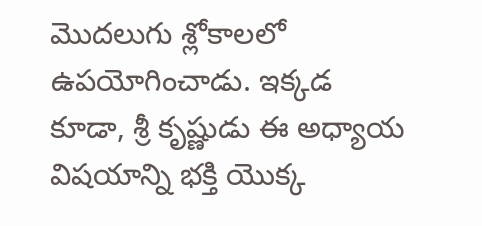మొదలుగు శ్లోకాలలో ఉపయోగించాడు. ఇక్కడ కూడా, శ్రీ కృష్ణుడు ఈ అధ్యాయ విషయాన్ని భక్తి యొక్క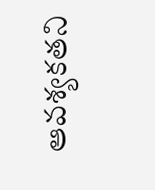ఆవశ్యకతని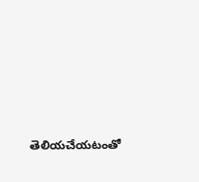తెలియచేయటంతో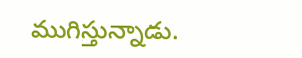ముగిస్తున్నాడు.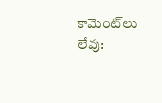కామెంట్‌లు లేవు: